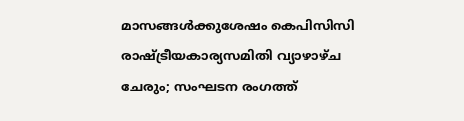മാസങ്ങൾക്കുശേഷം കെപിസിസി രാഷ്ട്രീയകാര്യസമിതി വ്യാഴാഴ്ച ചേരും; സംഘടന രംഗത്ത്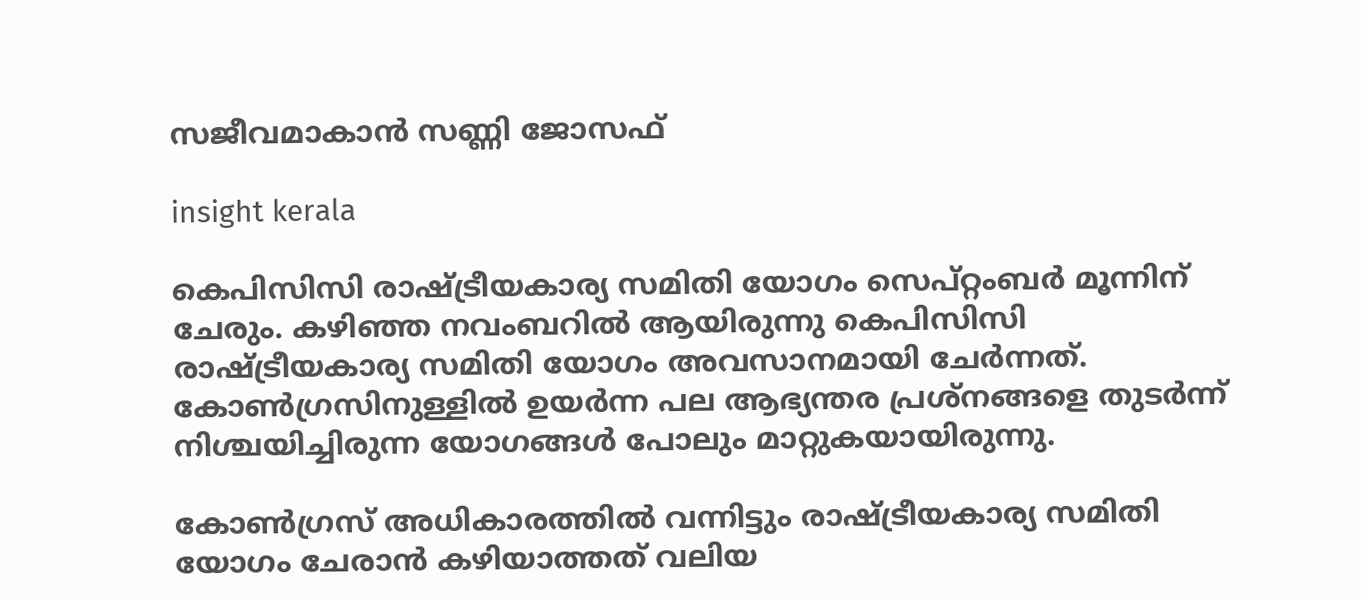സജീവമാകാൻ സണ്ണി ജോസഫ്

insight kerala

കെപിസിസി രാഷ്ട്രീയകാര്യ സമിതി യോഗം സെപ്റ്റംബർ മൂന്നിന് ചേരും. കഴിഞ്ഞ നവംബറിൽ ആയിരുന്നു കെപിസിസി രാഷ്ട്രീയകാര്യ സമിതി യോഗം അവസാനമായി ചേർന്നത്. കോൺഗ്രസിനുള്ളിൽ ഉയർന്ന പല ആഭ്യന്തര പ്രശ്നങ്ങളെ തുടർന്ന് നിശ്ചയിച്ചിരുന്ന യോഗങ്ങൾ പോലും മാറ്റുകയായിരുന്നു.

കോൺഗ്രസ് അധികാരത്തിൽ വന്നിട്ടും രാഷ്ട്രീയകാര്യ സമിതി യോഗം ചേരാൻ കഴിയാത്തത് വലിയ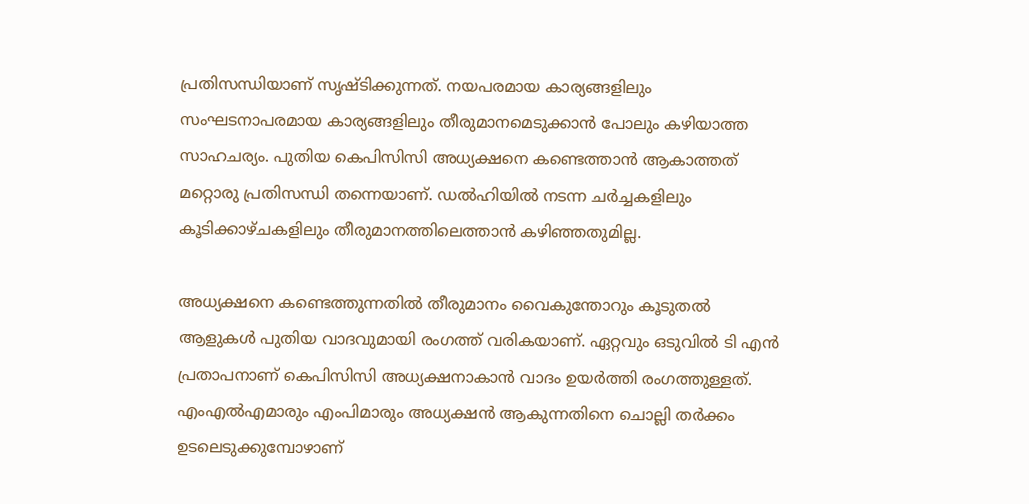പ്രതിസന്ധിയാണ് സൃഷ്ടിക്കുന്നത്. നയപരമായ കാര്യങ്ങളിലും സംഘടനാപരമായ കാര്യങ്ങളിലും തീരുമാനമെടുക്കാൻ പോലും കഴിയാത്ത സാഹചര്യം. പുതിയ കെപിസിസി അധ്യക്ഷനെ കണ്ടെത്താൻ ആകാത്തത് മറ്റൊരു പ്രതിസന്ധി തന്നെയാണ്. ഡൽഹിയിൽ നടന്ന ചർച്ചകളിലും കൂടിക്കാഴ്ചകളിലും തീരുമാനത്തിലെത്താൻ കഴിഞ്ഞതുമില്ല.

അധ്യക്ഷനെ കണ്ടെത്തുന്നതിൽ തീരുമാനം വൈകുന്തോറും കൂടുതൽ ആളുകൾ പുതിയ വാദവുമായി രംഗത്ത് വരികയാണ്. ഏറ്റവും ഒടുവിൽ ടി എൻ പ്രതാപനാണ് കെപിസിസി അധ്യക്ഷനാകാൻ വാദം ഉയർത്തി രംഗത്തുള്ളത്. എംഎൽഎമാരും എംപിമാരും അധ്യക്ഷൻ ആകുന്നതിനെ ചൊല്ലി തർക്കം ഉടലെടുക്കുമ്പോഴാണ്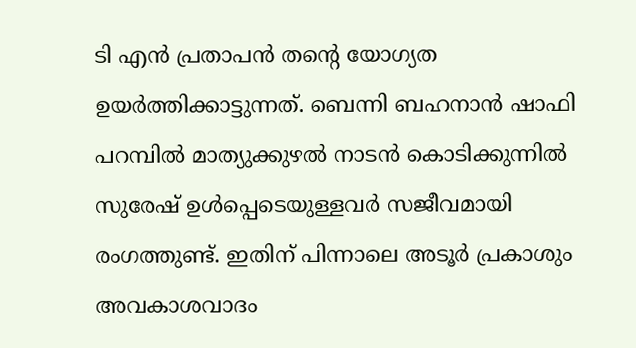ടി എൻ പ്രതാപൻ തൻ്റെ യോഗ്യത ഉയർത്തിക്കാട്ടുന്നത്. ബെന്നി ബഹനാൻ ഷാഫി പറമ്പിൽ മാത്യുക്കുഴൽ നാടൻ കൊടിക്കുന്നിൽ സുരേഷ് ഉൾപ്പെടെയുള്ളവർ സജീവമായി രംഗത്തുണ്ട്. ഇതിന് പിന്നാലെ അടൂർ പ്രകാശും അവകാശവാദം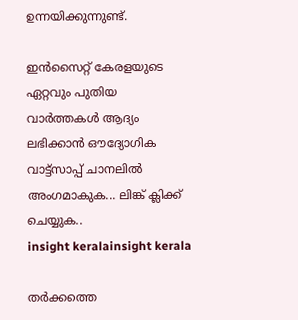ഉന്നയിക്കുന്നുണ്ട്.

ഇൻസൈറ്റ് കേരളയുടെ ഏറ്റവും പുതിയ വാർത്തകൾ ആദ്യം ലഭിക്കാൻ ഔദ്യോഗിക വാട്ട്‌സാപ്പ് ചാനലിൽ അംഗമാകുക... ലിങ്ക് ക്ലിക്ക് ചെയ്യുക..
insight keralainsight kerala

തർക്കത്തെ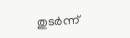തുടർന്ന്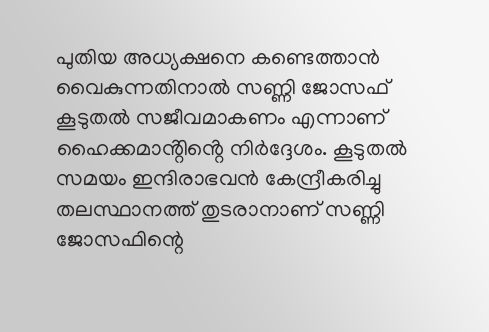പുതിയ അധ്യക്ഷനെ കണ്ടെത്താൻ വൈകുന്നതിനാൽ സണ്ണി ജോസഫ് കൂടുതൽ സജീവമാകണം എന്നാണ് ഹൈക്കമാൻ്റിൻ്റെ നിർദ്ദേശം. കൂടുതൽ സമയം ഇന്ദിരാഭവൻ കേന്ദ്രീകരിച്ചു തലസ്ഥാനത്ത് തുടരാനാണ് സണ്ണി ജോസഫിന്റെ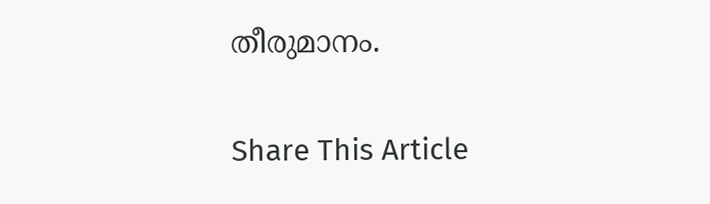തീരുമാനം.

Share This Article